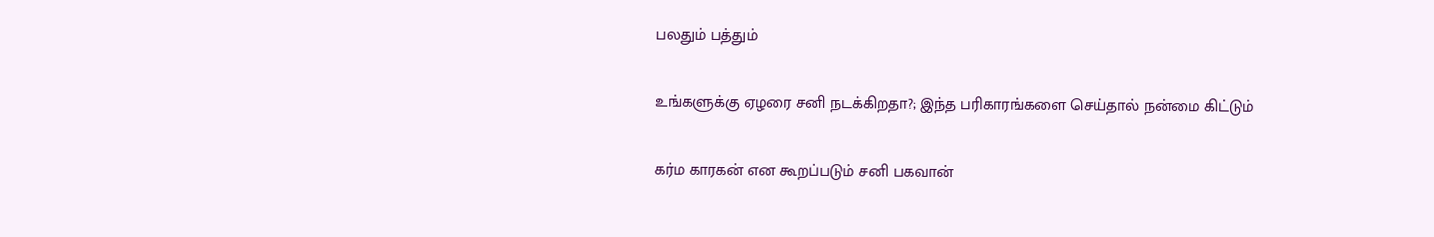பலதும் பத்தும்

உங்களுக்கு ஏழரை சனி நடக்கிறதா?; இந்த பரிகாரங்களை செய்தால் நன்மை கிட்டும்

கர்ம காரகன் என கூறப்படும் சனி பகவான்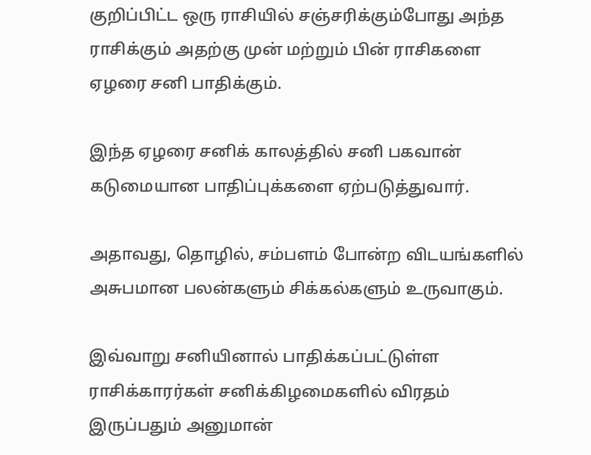குறிப்பிட்ட ஒரு ராசியில் சஞ்சரிக்கும்போது அந்த ராசிக்கும் அதற்கு முன் மற்றும் பின் ராசிகளை ஏழரை சனி பாதிக்கும்.

இந்த ஏழரை சனிக் காலத்தில் சனி பகவான் கடுமையான பாதிப்புக்களை ஏற்படுத்துவார்.

அதாவது, தொழில், சம்பளம் போன்ற விடயங்களில் அசுபமான பலன்களும் சிக்கல்களும் உருவாகும்.

இவ்வாறு சனியினால் பாதிக்கப்பட்டுள்ள ராசிக்காரர்கள் சனிக்கிழமைகளில் விரதம் இருப்பதும் அனுமான்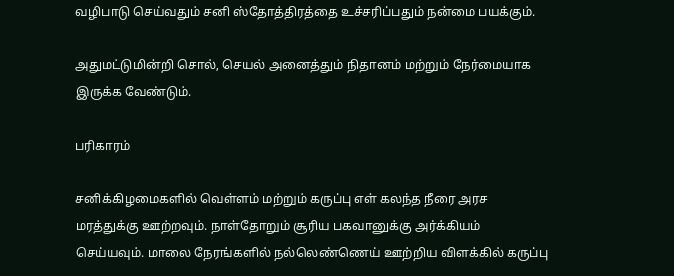வழிபாடு செய்வதும் சனி ஸ்தோத்திரத்தை உச்சரிப்பதும் நன்மை பயக்கும்.

அதுமட்டுமின்றி சொல், செயல் அனைத்தும் நிதானம் மற்றும் நேர்மையாக இருக்க வேண்டும்.

பரிகாரம்

சனிக்கிழமைகளில் வெள்ளம் மற்றும் கருப்பு எள் கலந்த நீரை அரச மரத்துக்கு ஊற்றவும். நாள்தோறும் சூரிய பகவானுக்கு அர்க்கியம் செய்யவும். மாலை நேரங்களில் நல்லெண்ணெய் ஊற்றிய விளக்கில் கருப்பு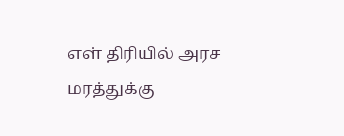எள் திரியில் அரச மரத்துக்கு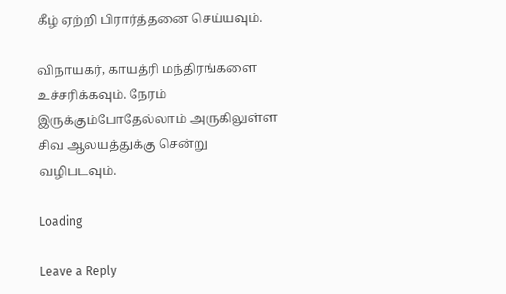கீழ் ஏற்றி பிரார்த்தனை செய்யவும்.

விநாயகர், காயத்ரி மந்திரங்களை உச்சரிக்கவும். நேரம் இருக்கும்போதேல்லாம் அருகிலுள்ள சிவ ஆலயத்துக்கு சென்று வழிபடவும்.

Loading

Leave a Reply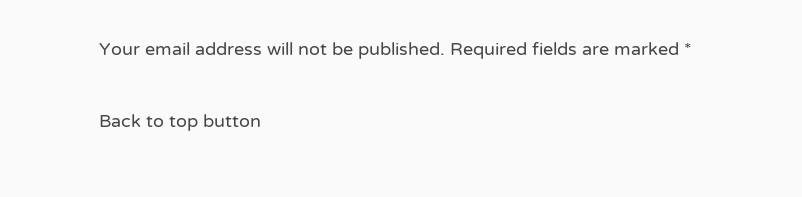Your email address will not be published. Required fields are marked *

Back to top button